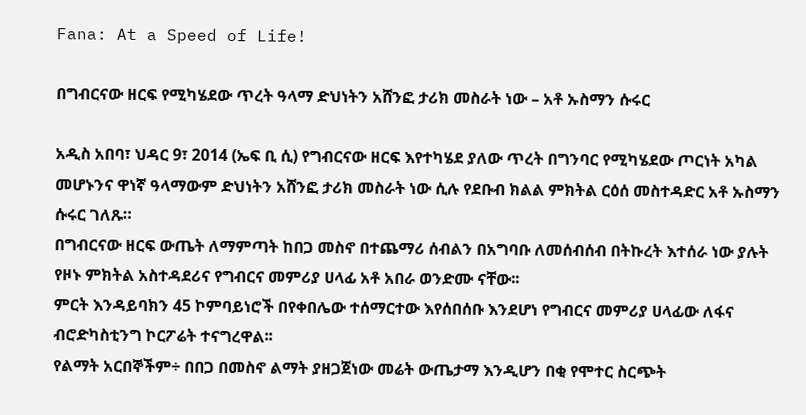Fana: At a Speed of Life!

በግብርናው ዘርፍ የሚካሄደው ጥረት ዓላማ ድህነትን አሸንፎ ታሪክ መስራት ነው – አቶ ኡስማን ሱሩር

አዲስ አበባ፣ ህዳር 9፣ 2014 (ኤፍ ቢ ሲ) የግብርናው ዘርፍ እየተካሄደ ያለው ጥረት በግንባር የሚካሄደው ጦርነት አካል መሆኑንና ዋነኛ ዓላማውም ድህነትን አሸንፎ ታሪክ መስራት ነው ሲሉ የደቡብ ክልል ምክትል ርዕሰ መስተዳድር አቶ ኡስማን ሱሩር ገለጹ።
በግብርናው ዘርፍ ውጤት ለማምጣት ከበጋ መስኖ በተጨማሪ ሰብልን በአግባቡ ለመሰብሰብ በትኩረት እተሰራ ነው ያሉት የዞኑ ምክትል አስተዳደሪና የግብርና መምሪያ ሀላፊ አቶ አበራ ወንድሙ ናቸው፡፡
ምርት እንዳይባክን 45 ኮምባይነሮች በየቀበሌው ተሰማርተው እየሰበሰቡ እንደሆነ የግብርና መምሪያ ሀላፊው ለፋና ብሮድካስቲንግ ኮርፖሬት ተናግረዋል፡፡
የልማት አርበኞችም÷ በበጋ በመስኖ ልማት ያዘጋጀነው መሬት ውጤታማ እንዲሆን በቂ የሞተር ስርጭት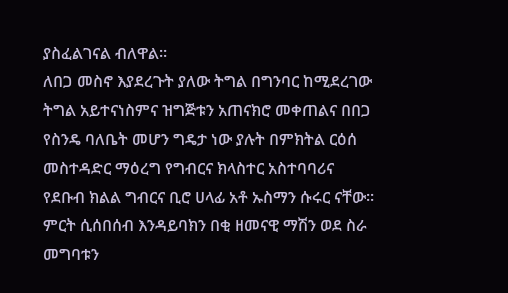ያስፈልገናል ብለዋል።
ለበጋ መስኖ እያደረጉት ያለው ትግል በግንባር ከሚደረገው ትግል አይተናነስምና ዝግጅቱን አጠናክሮ መቀጠልና በበጋ የስንዴ ባለቤት መሆን ግዴታ ነው ያሉት በምክትል ርዕሰ መስተዳድር ማዕረግ የግብርና ክላስተር አስተባባሪና የደቡብ ክልል ግብርና ቢሮ ሀላፊ አቶ ኡስማን ሱሩር ናቸው፡፡
ምርት ሲሰበሰብ እንዳይባክን በቂ ዘመናዊ ማሽን ወደ ስራ መግባቱን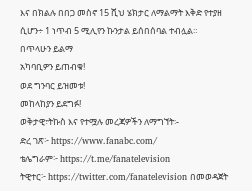እና በክልሉ በበጋ መስኖ 15 ሺህ ሄክታር ለማልማት እቅድ የተያዘ ሲሆን÷ 1 ነጥብ 5 ሚሊየን ኩንታል ይሰበሰባል ተብሏል።
በጥላሁን ይልማ
አካባቢዎን ይጠብቁ!
ወደ ግንባር ይዝመቱ!
መከላከያን ይደግፉ!
ወቅታዊ፣ትኩስ እና የተሟሉ መረጃዎችን ለማግኘት፡-
ድረ ገጽ፦ https://www.fanabc.com/
ቴሌግራም፦ https://t.me/fanatelevision
ትዊተር፦ https://twitter.com/fanatelevision በመወዳጀት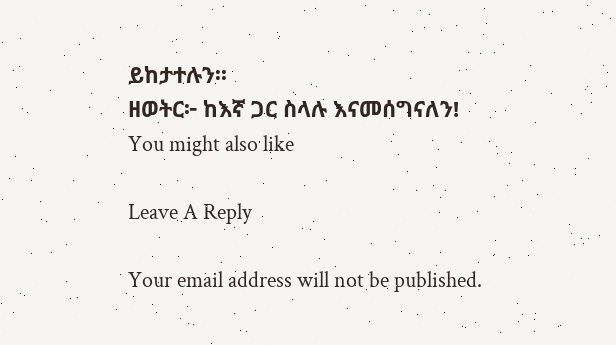ይከታተሉን፡፡
ዘወትር፦ ከእኛ ጋር ስላሉ እናመሰግናለን!
You might also like

Leave A Reply

Your email address will not be published.